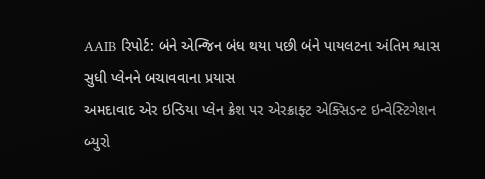AAIB રિપોર્ટ: બંને એન્જિન બંધ થયા પછી બંને પાયલટના અંતિમ શ્વાસ સુધી પ્લેનને બચાવવાના પ્રયાસ
અમદાવાદ એર ઇન્ડિયા પ્લેન ક્રેશ પર એરક્રાફ્ટ એક્સિડન્ટ ઇન્વેસ્ટિગેશન બ્યુરો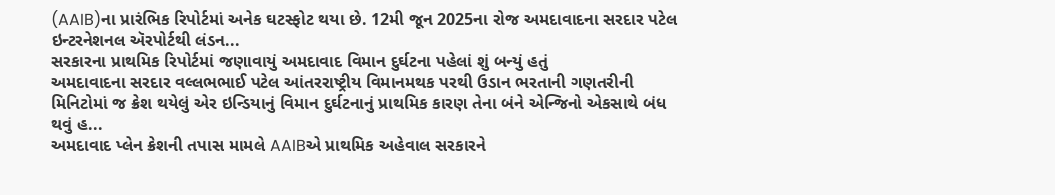(AAIB)ના પ્રારંભિક રિપોર્ટમાં અનેક ઘટસ્ફોટ થયા છે. 12મી જૂન 2025ના રોજ અમદાવાદના સરદાર પટેલ ઇન્ટરનેશનલ ઍરપોર્ટથી લંડન...
સરકારના પ્રાથમિક રિપોર્ટમાં જણાવાયું અમદાવાદ વિમાન દુર્ઘટના પહેલાં શું બન્યું હતું
અમદાવાદના સરદાર વલ્લભભાઈ પટેલ આંતરરાષ્ટ્રીય વિમાનમથક પરથી ઉડાન ભરતાની ગણતરીની મિનિટોમાં જ ક્રેશ થયેલું એર ઇન્ડિયાનું વિમાન દુર્ઘટનાનું પ્રાથમિક કારણ તેના બંને એન્જિનો એકસાથે બંધ થવું હ...
અમદાવાદ પ્લેન ક્રેશની તપાસ મામલે AAIBએ પ્રાથમિક અહેવાલ સરકારને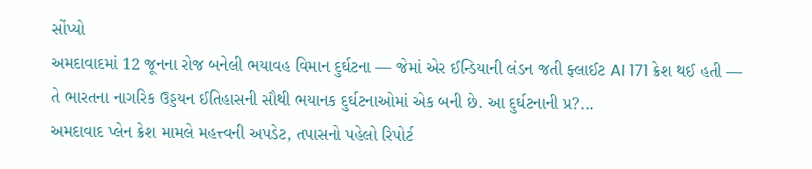સોંપ્યો
અમદાવાદમાં 12 જૂનના રોજ બનેલી ભયાવહ વિમાન દુર્ઘટના — જેમાં એર ઈન્ડિયાની લંડન જતી ફ્લાઈટ AI 171 ક્રેશ થઈ હતી — તે ભારતના નાગરિક ઉડ્ડયન ઈતિહાસની સૌથી ભયાનક દુર્ઘટનાઓમાં એક બની છે. આ દુર્ઘટનાની પ્ર?...
અમદાવાદ પ્લેન ક્રેશ મામલે મહત્ત્વની અપડેટ, તપાસનો પહેલો રિપોર્ટ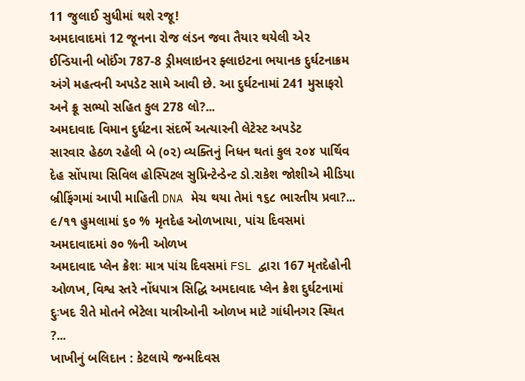11 જુલાઈ સુધીમાં થશે રજૂ!
અમદાવાદમાં 12 જૂનના રોજ લંડન જવા તૈયાર થયેલી એર ઈન્ડિયાની બોઈંગ 787-8 ડ્રીમલાઇનર ફ્લાઇટના ભયાનક દુર્ઘટનાક્રમ અંગે મહત્વની અપડેટ સામે આવી છે. આ દુર્ઘટનામાં 241 મુસાફરો અને ક્રૂ સભ્યો સહિત કુલ 278 લો?...
અમદાવાદ વિમાન દુર્ઘટના સંદર્ભે અત્યારની લેટેસ્ટ અપડેટ
સારવાર હેઠળ રહેલી બે (૦૨) વ્યક્તિનું નિધન થતાં કુલ ૨૦૪ પાર્થિવ દેહ સોંપાયા સિવિલ હોસ્પિટલ સુપ્રિન્ટેન્ડેન્ટ ડો.રાકેશ જોશીએ મીડિયા બ્રીફિંગમાં આપી માહિતી DNA મેચ થયા તેમાં ૧૬૮ ભારતીય પ્રવા?...
૯/૧૧ હુમલામાં ૬૦ % મૃતદેહ ઓળખાયા, પાંચ દિવસમાં અમદાવાદમાં ૭૦ %ની ઓળખ
અમદાવાદ પ્લેન ક્રેશઃ માત્ર પાંચ દિવસમાં FSL દ્વારા 167 મૃતદેહોની ઓળખ, વિશ્વ સ્તરે નોંધપાત્ર સિદ્ધિ અમદાવાદ પ્લેન ક્રેશ દુર્ઘટનામાં દુઃખદ રીતે મોતને ભેટેલા યાત્રીઓની ઓળખ માટે ગાંધીનગર સ્થિત ?...
ખાખીનું બલિદાન : કેટલાયે જન્મદિવસ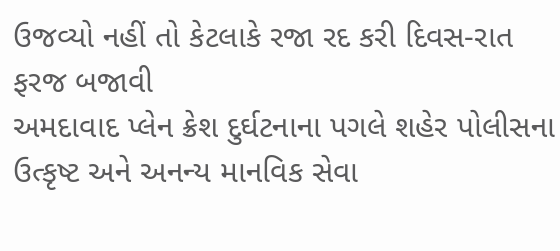ઉજવ્યો નહીં તો કેટલાકે રજા રદ કરી દિવસ-રાત ફરજ બજાવી
અમદાવાદ પ્લેન ક્રેશ દુર્ઘટનાના પગલે શહેર પોલીસના ઉત્કૃષ્ટ અને અનન્ય માનવિક સેવા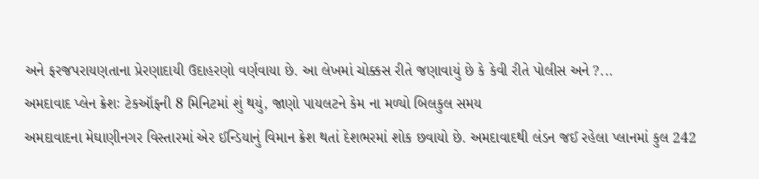અને ફરજપરાયણતાના પ્રેરણાદાયી ઉદાહરણો વર્ણવાયા છે. આ લેખમાં ચોક્કસ રીતે જણાવાયું છે કે કેવી રીતે પોલીસ અને ?...
અમદાવાદ પ્લેન ક્રેશઃ ટેકઑફની 8 મિનિટમાં શું થયું, જાણો પાયલટને કેમ ના મળ્યો બિલકુલ સમય
અમદાવાદના મેઘાણીનગર વિસ્તારમાં એર ઈન્ડિયાનું વિમાન ક્રેશ થતાં દેશભરમાં શોક છવાયો છે. અમદાવાદથી લંડન જઈ રહેલા પ્લાનમાં કુલ 242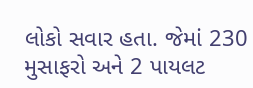લોકો સવાર હતા. જેમાં 230 મુસાફરો અને 2 પાયલટ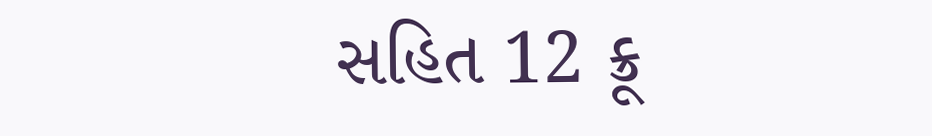સહિત 12 ક્રૂ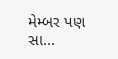મેમ્બર પણ સા...